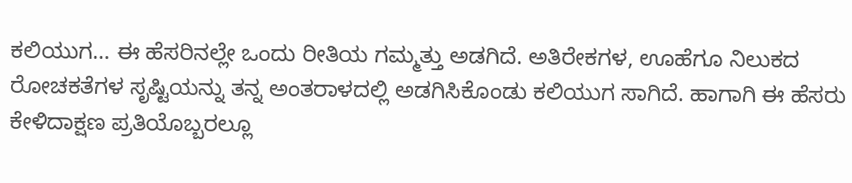ಕಲಿಯುಗ… ಈ ಹೆಸರಿನಲ್ಲೇ ಒಂದು ರೀತಿಯ ಗಮ್ಮತ್ತು ಅಡಗಿದೆ. ಅತಿರೇಕಗಳ, ಊಹೆಗೂ ನಿಲುಕದ ರೋಚಕತೆಗಳ ಸೃಷ್ಟಿಯನ್ನು ತನ್ನ ಅಂತರಾಳದಲ್ಲಿ ಅಡಗಿಸಿಕೊಂಡು ಕಲಿಯುಗ ಸಾಗಿದೆ. ಹಾಗಾಗಿ ಈ ಹೆಸರು ಕೇಳಿದಾಕ್ಷಣ ಪ್ರತಿಯೊಬ್ಬರಲ್ಲೂ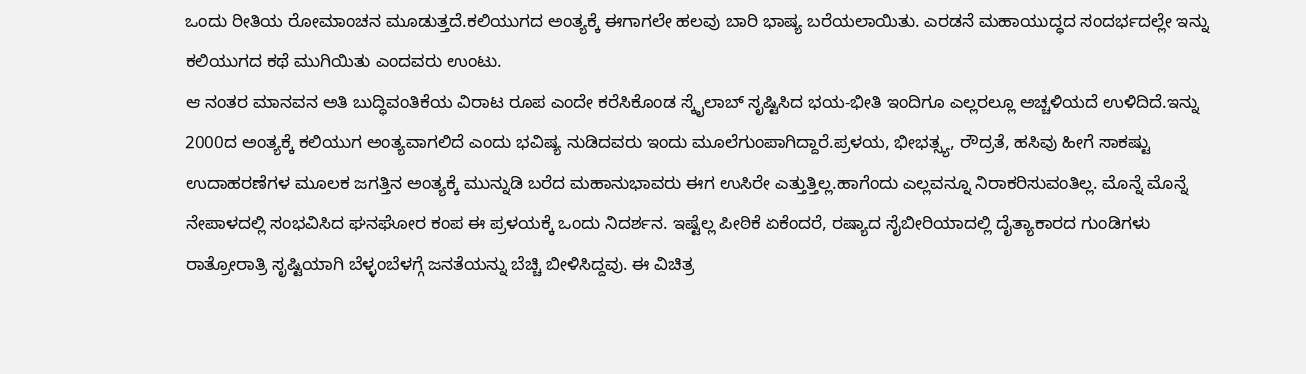ಒಂದು ರೀತಿಯ ರೋಮಾಂಚನ ಮೂಡುತ್ತದೆ.ಕಲಿಯುಗದ ಅಂತ್ಯಕ್ಕೆ ಈಗಾಗಲೇ ಹಲವು ಬಾರಿ ಭಾಷ್ಯ ಬರೆಯಲಾಯಿತು. ಎರಡನೆ ಮಹಾಯುದ್ಧದ ಸಂದರ್ಭದಲ್ಲೇ ಇನ್ನು ಕಲಿಯುಗದ ಕಥೆ ಮುಗಿಯಿತು ಎಂದವರು ಉಂಟು.
ಆ ನಂತರ ಮಾನವನ ಅತಿ ಬುದ್ಧಿವಂತಿಕೆಯ ವಿರಾಟ ರೂಪ ಎಂದೇ ಕರೆಸಿಕೊಂಡ ಸ್ಕೈಲಾಬ್ ಸೃಷ್ಟಿಸಿದ ಭಯ-ಭೀತಿ ಇಂದಿಗೂ ಎಲ್ಲರಲ್ಲೂ ಅಚ್ಚಳಿಯದೆ ಉಳಿದಿದೆ.ಇನ್ನು 2000ದ ಅಂತ್ಯಕ್ಕೆ ಕಲಿಯುಗ ಅಂತ್ಯವಾಗಲಿದೆ ಎಂದು ಭವಿಷ್ಯ ನುಡಿದವರು ಇಂದು ಮೂಲೆಗುಂಪಾಗಿದ್ದಾರೆ.ಪ್ರಳಯ, ಭೀಭತ್ಸ್ಯ, ರೌದ್ರತೆ, ಹಸಿವು ಹೀಗೆ ಸಾಕಷ್ಟು ಉದಾಹರಣೆಗಳ ಮೂಲಕ ಜಗತ್ತಿನ ಅಂತ್ಯಕ್ಕೆ ಮುನ್ನುಡಿ ಬರೆದ ಮಹಾನುಭಾವರು ಈಗ ಉಸಿರೇ ಎತ್ತುತ್ತಿಲ್ಲ.ಹಾಗೆಂದು ಎಲ್ಲವನ್ನೂ ನಿರಾಕರಿಸುವಂತಿಲ್ಲ. ಮೊನ್ನೆ ಮೊನ್ನೆ ನೇಪಾಳದಲ್ಲಿ ಸಂಭವಿಸಿದ ಘನಘೋರ ಕಂಪ ಈ ಪ್ರಳಯಕ್ಕೆ ಒಂದು ನಿದರ್ಶನ. ಇಷ್ಟೆಲ್ಲ ಪೀಠಿಕೆ ಏಕೆಂದರೆ, ರಷ್ಯಾದ ಸೈಬೀರಿಯಾದಲ್ಲಿ ದೈತ್ಯಾಕಾರದ ಗುಂಡಿಗಳು ರಾತ್ರೋರಾತ್ರಿ ಸೃಷ್ಟಿಯಾಗಿ ಬೆಳ್ಳಂಬೆಳಗ್ಗೆ ಜನತೆಯನ್ನು ಬೆಚ್ಚಿ ಬೀಳಿಸಿದ್ದವು. ಈ ವಿಚಿತ್ರ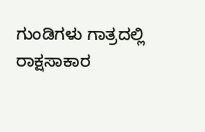ಗುಂಡಿಗಳು ಗಾತ್ರದಲ್ಲಿ ರಾಕ್ಷಸಾಕಾರ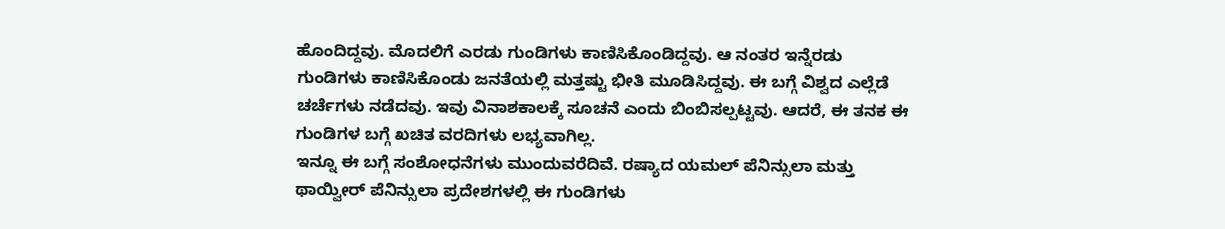ಹೊಂದಿದ್ದವು. ಮೊದಲಿಗೆ ಎರಡು ಗುಂಡಿಗಳು ಕಾಣಿಸಿಕೊಂಡಿದ್ದವು. ಆ ನಂತರ ಇನ್ನೆರಡು ಗುಂಡಿಗಳು ಕಾಣಿಸಿಕೊಂಡು ಜನತೆಯಲ್ಲಿ ಮತ್ತಷ್ಟು ಭೀತಿ ಮೂಡಿಸಿದ್ದವು. ಈ ಬಗ್ಗೆ ವಿಶ್ವದ ಎಲ್ಲೆಡೆ ಚರ್ಚೆಗಳು ನಡೆದವು. ಇವು ವಿನಾಶಕಾಲಕ್ಕೆ ಸೂಚನೆ ಎಂದು ಬಿಂಬಿಸಲ್ಪಟ್ಟವು. ಆದರೆ, ಈ ತನಕ ಈ ಗುಂಡಿಗಳ ಬಗ್ಗೆ ಖಚಿತ ವರದಿಗಳು ಲಭ್ಯವಾಗಿಲ್ಲ.
ಇನ್ನೂ ಈ ಬಗ್ಗೆ ಸಂಶೋಧನೆಗಳು ಮುಂದುವರೆದಿವೆ. ರಷ್ಯಾದ ಯಮಲ್ ಪೆನಿನ್ಸುಲಾ ಮತ್ತು ಥಾಯ್ವೀರ್ ಪೆನಿನ್ಸುಲಾ ಪ್ರದೇಶಗಳಲ್ಲಿ ಈ ಗುಂಡಿಗಳು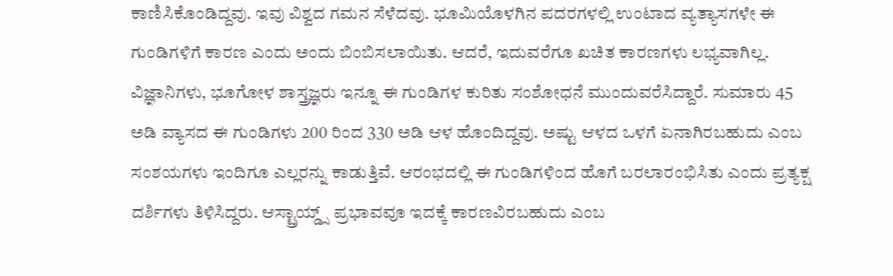ಕಾಣಿಸಿಕೊಂಡಿದ್ದವು. ಇವು ವಿಶ್ವದ ಗಮನ ಸೆಳೆದವು. ಭೂಮಿಯೊಳಗಿನ ಪದರಗಳಲ್ಲಿ ಉಂಟಾದ ವ್ಯತ್ಯಾಸಗಳೇ ಈ ಗುಂಡಿಗಳಿಗೆ ಕಾರಣ ಎಂದು ಅಂದು ಬಿಂಬಿಸಲಾಯಿತು. ಆದರೆ, ಇದುವರೆಗೂ ಖಚಿತ ಕಾರಣಗಳು ಲಭ್ಯವಾಗಿಲ್ಲ. ವಿಜ್ಞಾನಿಗಳು, ಭೂಗೋಳ ಶಾಸ್ತ್ರಜ್ಞರು ಇನ್ನೂ ಈ ಗುಂಡಿಗಳ ಕುರಿತು ಸಂಶೋಧನೆ ಮುಂದುವರೆಸಿದ್ದಾರೆ. ಸುಮಾರು 45 ಅಡಿ ವ್ಯಾಸದ ಈ ಗುಂಡಿಗಳು 200 ರಿಂದ 330 ಅಡಿ ಆಳ ಹೊಂದಿದ್ದವು. ಅಷ್ಟು ಆಳದ ಒಳಗೆ ಏನಾಗಿರಬಹುದು ಎಂಬ ಸಂಶಯಗಳು ಇಂದಿಗೂ ಎಲ್ಲರನ್ನು ಕಾಡುತ್ತಿವೆ. ಆರಂಭದಲ್ಲಿ ಈ ಗುಂಡಿಗಳಿಂದ ಹೊಗೆ ಬರಲಾರಂಭಿಸಿತು ಎಂದು ಪ್ರತ್ಯಕ್ಷ ದರ್ಶಿಗಳು ತಿಳಿಸಿದ್ದರು. ಆಸ್ಟ್ರಾಯ್ಡ್ಸ್ ಪ್ರಭಾವವೂ ಇದಕ್ಕೆ ಕಾರಣವಿರಬಹುದು ಎಂಬ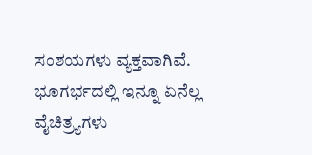ಸಂಶಯಗಳು ವ್ಯಕ್ತವಾಗಿವೆ. ಭೂಗರ್ಭದಲ್ಲಿ ಇನ್ನೂ ಏನೆಲ್ಲ ವೈಚಿತ್ರ್ಯಗಳು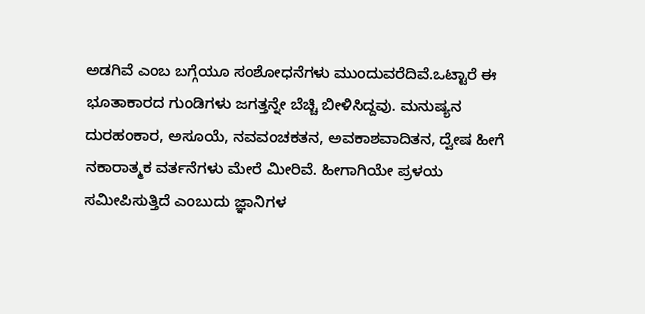ಅಡಗಿವೆ ಎಂಬ ಬಗ್ಗೆಯೂ ಸಂಶೋಧನೆಗಳು ಮುಂದುವರೆದಿವೆ.ಒಟ್ಟಾರೆ ಈ ಭೂತಾಕಾರದ ಗುಂಡಿಗಳು ಜಗತ್ತನ್ನೇ ಬೆಚ್ಚಿ ಬೀಳಿಸಿದ್ದವು. ಮನುಷ್ಯನ ದುರಹಂಕಾರ, ಅಸೂಯೆ, ನವವಂಚಕತನ, ಅವಕಾಶವಾದಿತನ, ದ್ವೇಷ ಹೀಗೆ ನಕಾರಾತ್ಮಕ ವರ್ತನೆಗಳು ಮೇರೆ ಮೀರಿವೆ. ಹೀಗಾಗಿಯೇ ಪ್ರಳಯ ಸಮೀಪಿಸುತ್ತಿದೆ ಎಂಬುದು ಜ್ಞಾನಿಗಳ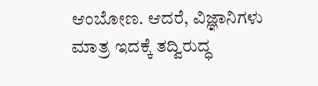ಆಂಬೋಣ. ಆದರೆ, ವಿಜ್ಞಾನಿಗಳು ಮಾತ್ರ ಇದಕ್ಕೆ ತದ್ವಿರುದ್ಧ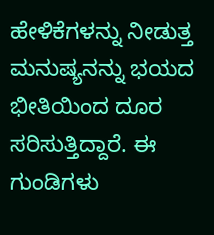ಹೇಳಿಕೆಗಳನ್ನು ನೀಡುತ್ತ ಮನುಷ್ಯನನ್ನು ಭಯದ ಭೀತಿಯಿಂದ ದೂರ ಸರಿಸುತ್ತಿದ್ದಾರೆ. ಈ ಗುಂಡಿಗಳು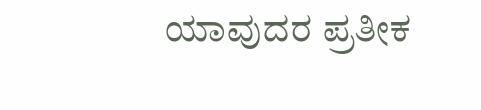ಯಾವುದರ ಪ್ರತೀಕ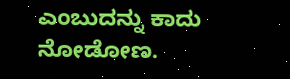ಎಂಬುದನ್ನು ಕಾದು ನೋಡೋಣ.